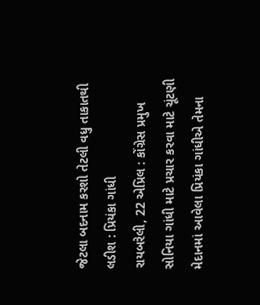જેટલા બદનામ કરશો તેટલી વધુ તાકાતથી લડીશ : પ્રિયંકા ગાંધી
રાયબરેલી, 22 એપ્રિલ : કોંગ્રેસ પ્રમુખ સોનિયા ગાંધી માટે પ્રચાર કરવા માટે ચૂંટણી મેદાનમાં આવેલા પ્રિયંકા ગાંધીએ તેમના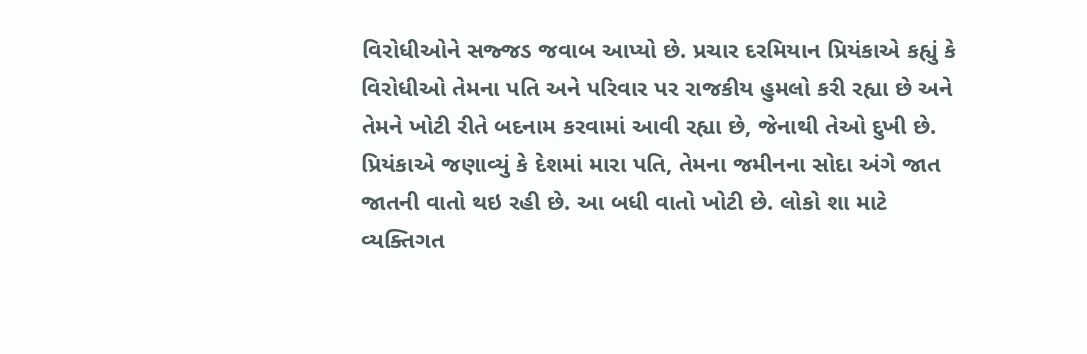વિરોધીઓને સજ્જડ જવાબ આપ્યો છે. પ્રચાર દરમિયાન પ્રિયંકાએ કહ્યું કે વિરોધીઓ તેમના પતિ અને પરિવાર પર રાજકીય હુમલો કરી રહ્યા છે અને તેમને ખોટી રીતે બદનામ કરવામાં આવી રહ્યા છે, જેનાથી તેઓ દુખી છે.
પ્રિયંકાએ જણાવ્યું કે દેશમાં મારા પતિ, તેમના જમીનના સોદા અંગે જાત જાતની વાતો થઇ રહી છે. આ બધી વાતો ખોટી છે. લોકો શા માટે વ્યક્તિગત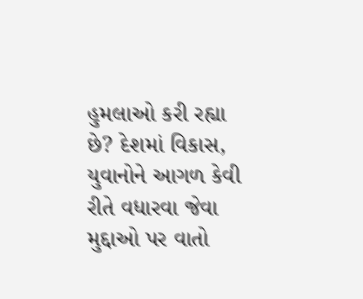હુમલાઓ કરી રહ્યા છે? દેશમાં વિકાસ, યુવાનોને આગળ કેવી રીતે વધારવા જેવા મુદ્દાઓ પર વાતો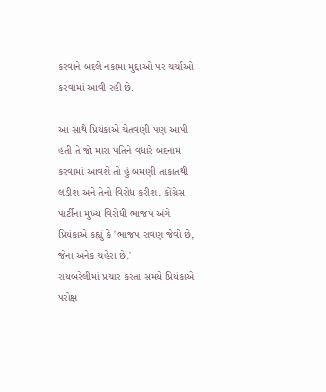કરવાને બદલે નકામા મુદ્દાઓ પર ચર્ચાઓ કરવામાં આવી રહી છે.

આ સાથે પ્રિયંકાએ ચેતવણી પણ આપી હતી તે જો મારા પતિને વધારે બદનામ કરવામાં આવશે તો હું બમણી તાકાતથી લડીશ અને તેનો વિરોધ કરીશ. કોંગ્રેસ પાર્ટીના મુખ્ય વિરોધી ભાજપ અંગે પ્રિયંકાએ કહ્યું કે 'ભાજપ રાવણ જેવો છે, જેના અનેક ચહેરા છે.'
રાયબરેલીમાં પ્રચાર કરતા સમયે પ્રિયંકાએ પરોક્ષ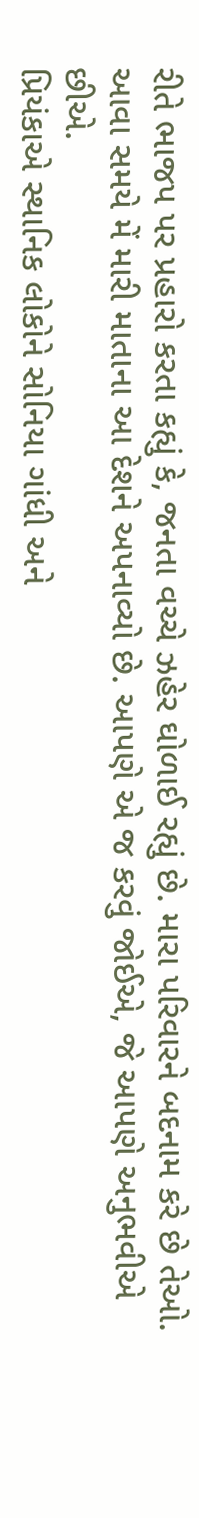રીતે ભાજપ પર પ્રહારો કરતા કહ્યું કે, જનતા વચ્ચે ઝહેર ઘોળાઈ રહ્યું છે. મારા પરિવારને બદનામ કરે છે તેઓ. આવા સમયે મેં મારી માતાના આ દેશને અપનાવ્યો છે. આપણે એ જ કરવું જોઈએ, જે આપણે અનુભવીએ છીએ.
પ્રિયંકાએ સ્થાનિક લોકોને સોનિયા ગાંધી અને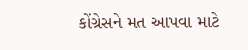કોંગ્રેસને મત આપવા માટે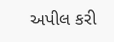અપીલ કરી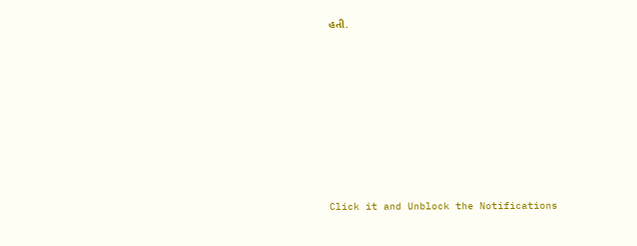હતી.












Click it and Unblock the Notifications